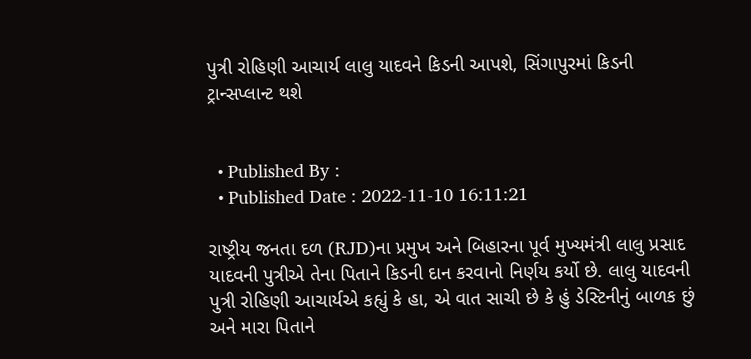પુત્રી રોહિણી આચાર્ય લાલુ યાદવને કિડની આપશે, સિંગાપુરમાં કિડની ટ્રાન્સપ્લાન્ટ થશે


  • Published By :
  • Published Date : 2022-11-10 16:11:21

રાષ્ટ્રીય જનતા દળ (RJD)ના પ્રમુખ અને બિહારના પૂર્વ મુખ્યમંત્રી લાલુ પ્રસાદ યાદવની પુત્રીએ તેના પિતાને કિડની દાન કરવાનો નિર્ણય કર્યો છે. લાલુ યાદવની પુત્રી રોહિણી આચાર્યએ કહ્યું કે હા, એ વાત સાચી છે કે હું ડેસ્ટિનીનું બાળક છું અને મારા પિતાને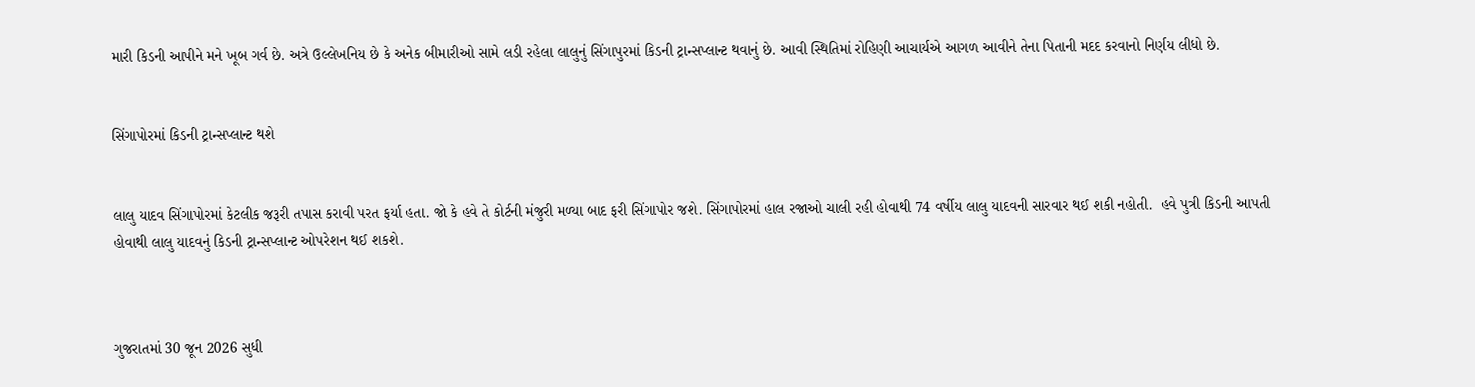મારી કિડની આપીને મને ખૂબ ગર્વ છે. અત્રે ઉલ્લેખનિય છે કે અનેક બીમારીઓ સામે લડી રહેલા લાલુનું સિંગાપુરમાં કિડની ટ્રાન્સપ્લાન્ટ થવાનું છે. આવી સ્થિતિમાં રોહિણી આચાર્યએ આગળ આવીને તેના પિતાની મદદ કરવાનો નિર્ણય લીધો છે.


સિંગાપોરમાં કિડની ટ્રાન્સપ્લાન્ટ થશે


લાલુ યાદવ સિંગાપોરમાં કેટલીક જરૂરી તપાસ કરાવી પરત ફર્યા હતા. જો કે હવે તે કોર્ટની મંજુરી મળ્યા બાદ ફરી સિંગાપોર જશે. સિંગાપોરમાં હાલ રજાઓ ચાલી રહી હોવાથી 74 વર્ષીય લાલુ યાદવની સારવાર થઈ શકી નહોતી.  હવે પુત્રી કિડની આપતી હોવાથી લાલુ યાદવનું કિડની ટ્રાન્સપ્લાન્ટ ઓપરેશન થઈ શકશે.



ગુજરાતમાં 30 જૂન 2026 સુધી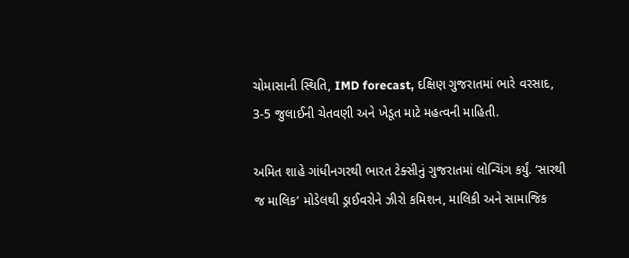ચોમાસાની સ્થિતિ, IMD forecast, દક્ષિણ ગુજરાતમાં ભારે વરસાદ, 3-5 જુલાઈની ચેતવણી અને ખેડૂત માટે મહત્વની માહિતી.

અમિત શાહે ગાંધીનગરથી ભારત ટેક્સીનું ગુજરાતમાં લોન્ચિંગ કર્યું. ‘સારથી જ માલિક’ મોડેલથી ડ્રાઈવરોને ઝીરો કમિશન, માલિકી અને સામાજિક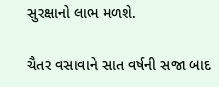સુરક્ષાનો લાભ મળશે.

ચૈતર વસાવાને સાત વર્ષની સજા બાદ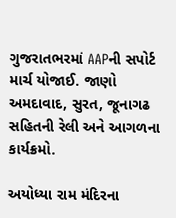ગુજરાતભરમાં AAPની સપોર્ટ માર્ચ યોજાઈ. જાણો અમદાવાદ, સુરત, જૂનાગઢ સહિતની રેલી અને આગળના કાર્યક્રમો.

અયોધ્યા રામ મંદિરના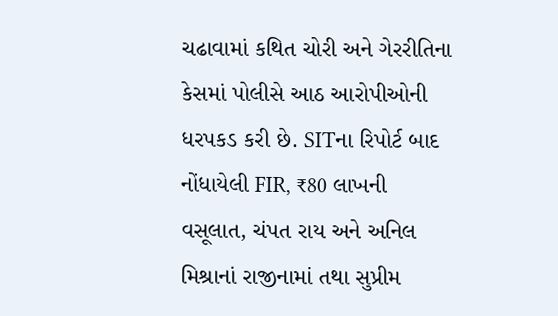ચઢાવામાં કથિત ચોરી અને ગેરરીતિના કેસમાં પોલીસે આઠ આરોપીઓની ધરપકડ કરી છે. SITના રિપોર્ટ બાદ નોંધાયેલી FIR, ₹80 લાખની વસૂલાત, ચંપત રાય અને અનિલ મિશ્રાનાં રાજીનામાં તથા સુપ્રીમ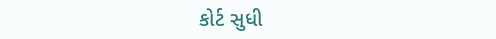કોર્ટ સુધી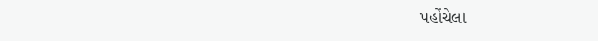પહોંચેલા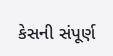કેસની સંપૂર્ણ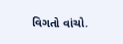વિગતો વાંચો.